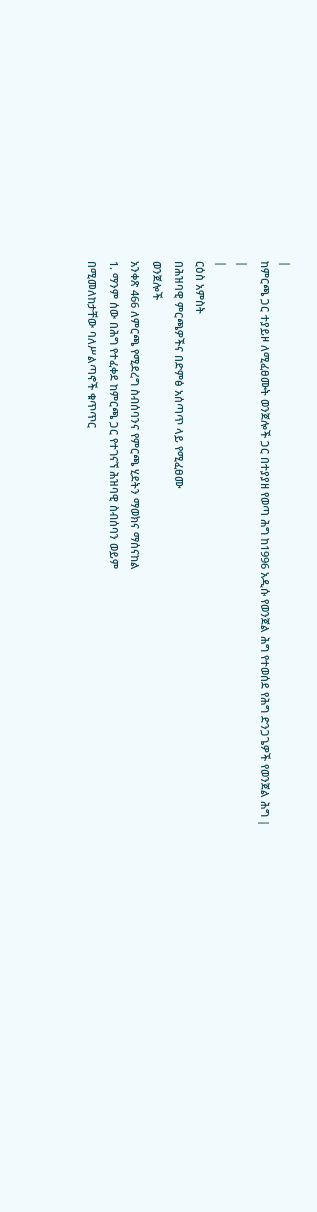|
ከምርጫ ጋር ተያይዞ ለሚፈፀሙት ወንጀሎች ጋር በተያያዘ የወጣ ሕግ ከ1996 አዲሱ የወንጀል ሕግ የተወሰደ የሕግ ድንጋጌዎች የወንጀል ሕግ |
|
|
ርዕስ አምስት
በሕዝባዊ ምርጫዎችና በድምፅ አሰጣጥ ላይ የሚፈፀሙ
ወንጀሎች
አንቀጽ 466 ለምርጫ የሚደረግ ስብሰባንና የምርጫ ሂደትን ማወክና ማሰናከል
1. ማንም ሰው በሕግ የተፈቀደ ከምርጫ ጋር የተገናኘ ሕዝባዊ ስብሰባን ወይም
በሚመለከታቸው ባለሥልጣኖች ቁጥጥር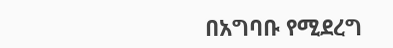በአግባቡ የሚደረግ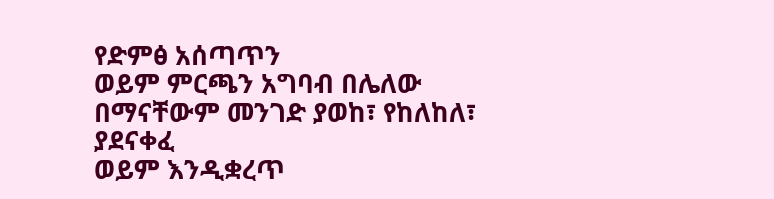የድምፅ አሰጣጥን
ወይም ምርጫን አግባብ በሌለው በማናቸውም መንገድ ያወከ፣ የከለከለ፣ ያደናቀፈ
ወይም እንዲቋረጥ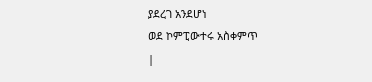ያደረገ አንደሆነ
ወደ ኮምፒውተሩ አስቀምጥ
|